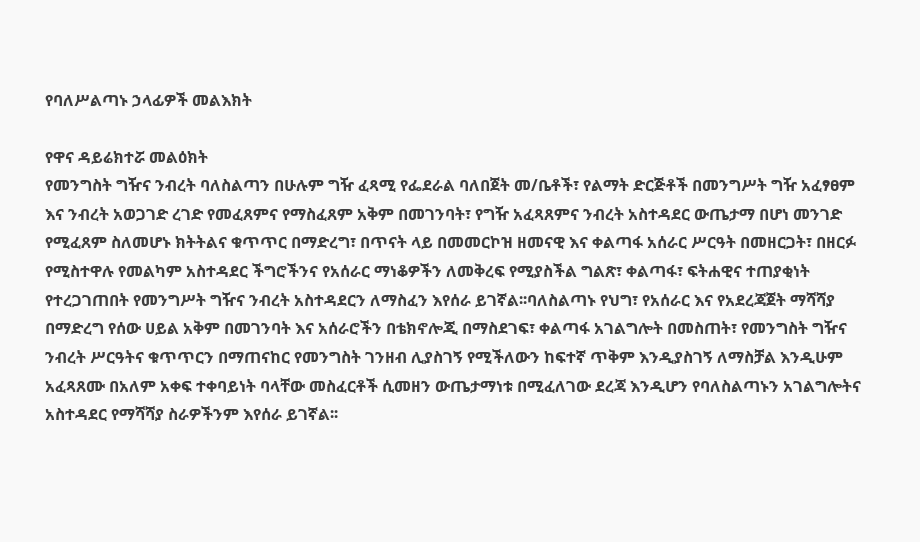የባለሥልጣኑ ኃላፊዎች መልእክት

የዋና ዳይሬክተሯ መልዕክት
የመንግስት ግዥና ንብረት ባለስልጣን በሁሉም ግዥ ፈጻሚ የፌደራል ባለበጀት መ/ቤቶች፣ የልማት ድርጅቶች በመንግሥት ግዥ አፈፃፀም እና ንብረት አወጋገድ ረገድ የመፈጸምና የማስፈጸም አቅም በመገንባት፣ የግዥ አፈጻጸምና ንብረት አስተዳደር ውጤታማ በሆነ መንገድ የሚፈጸም ስለመሆኑ ክትትልና ቁጥጥር በማድረግ፣ በጥናት ላይ በመመርኮዝ ዘመናዊ እና ቀልጣፋ አሰራር ሥርዓት በመዘርጋት፣ በዘርፉ የሚስተዋሉ የመልካም አስተዳደር ችግሮችንና የአሰራር ማነቆዎችን ለመቅረፍ የሚያስችል ግልጽ፣ ቀልጣፋ፣ ፍትሐዊና ተጠያቂነት የተረጋገጠበት የመንግሥት ግዥና ንብረት አስተዳደርን ለማስፈን እየሰራ ይገኛል፡፡ባለስልጣኑ የህግ፣ የአሰራር እና የአደረጃጀት ማሻሻያ በማድረግ የሰው ሀይል አቅም በመገንባት እና አሰራሮችን በቴክኖሎጂ በማስደገፍ፣ ቀልጣፋ አገልግሎት በመስጠት፣ የመንግስት ግዥና ንብረት ሥርዓትና ቁጥጥርን በማጠናከር የመንግስት ገንዘብ ሊያስገኝ የሚችለውን ከፍተኛ ጥቅም እንዲያስገኝ ለማስቻል እንዲሁም አፈጻጸሙ በአለም አቀፍ ተቀባይነት ባላቸው መስፈርቶች ሲመዘን ውጤታማነቱ በሚፈለገው ደረጃ እንዲሆን የባለስልጣኑን አገልግሎትና አስተዳደር የማሻሻያ ስራዎችንም እየሰራ ይገኛል፡፡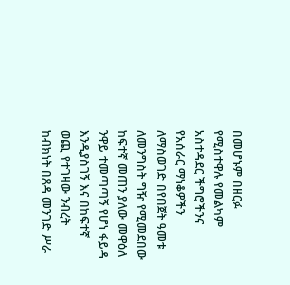በመሆኑም በዘርፉ የሚስተዋሉ የመልካም አስተዳደር ችግሮችንና የአሰራር ማነቆዎችን ለማስወገድ በየበጀት ዓመቱ ለመንግስት ግዥ የሚመደበው ከፍተኛ መጠን ያለው መዋዕለ ንዋይ ተመጣጣኝ የሆነ ፋይዳ እንዲያስገኝ እና በከፍተኛ ወጪ የተገዛው ንብረት ከብክነት በጸዳ መንገድ ሥራ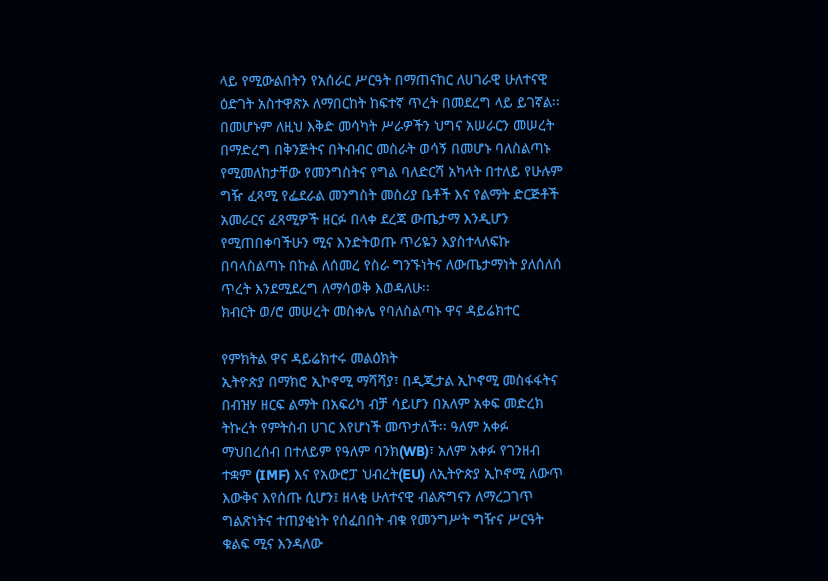ላይ የሚውልበትን የአሰራር ሥርዓት በማጠናከር ለሀገራዊ ሁለተናዊ ዕድገት አስተዋጽኦ ለማበርከት ከፍተኛ ጥረት በመደረግ ላይ ይገኛል፡፡በመሆኑም ለዚህ እቅድ መሳካት ሥራዎችን ህግና አሠራርን መሠረት በማድረግ በቅንጅትና በትብብር መስራት ወሳኝ በመሆኑ ባለስልጣኑ የሚመለከታቸው የመንግስትና የግል ባለድርሻ አካላት በተለይ የሁሉም ግዥ ፈጻሚ የፌደራል መንግስት መስሪያ ቤቶች እና የልማት ድርጅቶች አመራርና ፈጻሚዎች ዘርፉ በላቀ ደረጃ ውጤታማ እንዲሆን የሚጠበቀባችሁን ሚና እንድትወጡ ጥሪዬን እያስተላለፍኩ በባላስልጣኑ በኩል ለሰመረ የስራ ግንኙነትና ለውጤታማነት ያለሰለሰ ጥረት እንደሚደረግ ለማሳወቅ እወዳለሁ፡፡
ክብርት ወ/ሮ መሠረት መስቀሌ የባለስልጣኑ ዋና ዳይሬክተር

የምክትል ዋና ዳይሬክተሩ መልዕክት
ኢትዮጵያ በማክሮ ኢኮኖሚ ማሻሻያ፣ በዲጂታል ኢኮኖሚ መስፋፋትና በብዝሃ ዘርፍ ልማት በአፍሪካ ብቻ ሳይሆን በአለም አቀፍ መድረክ ትኩረት የምትስብ ሀገር እየሆነች መጥታለች፡፡ ዓለም አቀፉ ማህበረሰብ በተለይም የዓለም ባንክ(WB)፣ አለም አቀፉ የገንዘብ ተቋም (IMF) እና የአውሮፓ ህብረት(EU) ለኢትዮጵያ ኢኮኖሚ ለውጥ እውቅና እየሰጡ ሲሆን፤ ዘላቂ ሁለተናዊ ብልጽግናን ለማረጋገጥ ግልጽነትና ተጠያቂነት የሰፈበበት ብቁ የመንግሥት ግዥና ሥርዓት ቁልፍ ሚና እንዳለው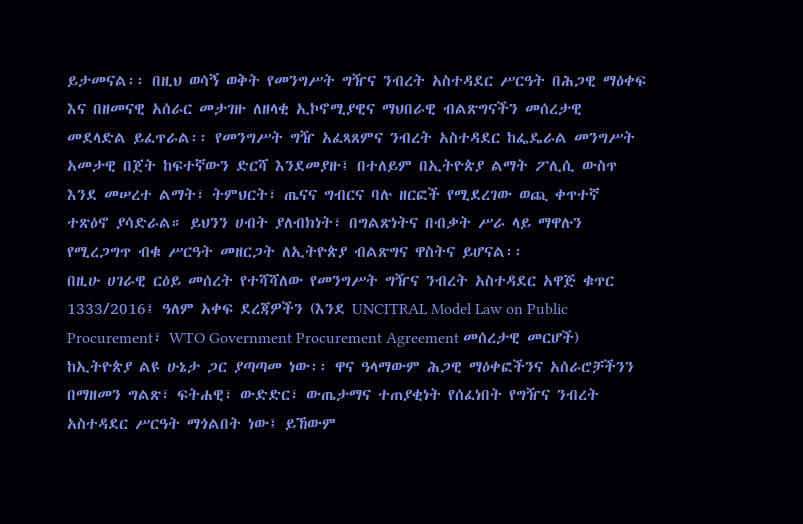ይታመናል፡፡ በዚህ ወሳኝ ወቅት የመንግሥት ግዥና ንብረት አስተዳደር ሥርዓት በሕጋዊ ማዕቀፍ እና በዘመናዊ አሰራር መታገዙ ለዘላቂ ኢኮኖሚያዊና ማህበራዊ ብልጽግናችን መሰረታዊ መደላድል ይፈጥራል፡፡ የመንግሥት ግዥ አፈጻጸምና ንብረት አስተዳደር ከፌዴራል መንግሥት አመታዊ በጀት ከፍተኛውን ድርሻ እንደመያዙ፤ በተለይም በኢትዮጵያ ልማት ፖሊሲ ውስጥ እንደ መሠረተ ልማት፣ ትምህርት፣ ጤናና ግብርና ባሉ ዘርፎች የሚደረገው ወጪ ቀጥተኛ ተጽዕኖ ያሳድራል። ይህንን ሀብት ያለብክነት፣ በግልጽነትና በብቃት ሥራ ላይ ማዋሉን የሚረጋግጥ ብቁ ሥርዓት መዘርጋት ለኢትዮጵያ ብልጽግና ዋስትና ይሆናል፡፡
በዚሁ ሀገራዊ ርዕይ መሰረት የተሻሻለው የመንግሥት ግዥና ንብረት አስተዳደር አዋጅ ቁጥር 1333/2016፤ ዓለም አቀፍ ደረጃዎችን (እንደ UNCITRAL Model Law on Public Procurement፣ WTO Government Procurement Agreement መሰረታዊ መርሆች) ከኢትዮጵያ ልዩ ሁኔታ ጋር ያጣጣመ ነው፡፡ ዋና ዓላማውም ሕጋዊ ማዕቀፎችንና አሰራሮቻችንን በማዘመን ግልጽ፣ ፍትሐዊ፣ ውድድር፣ ውጤታማና ተጠያቂነት የሰፈነበት የግዥና ንብረት አስተዳደር ሥርዓት ማጎልበት ነው፤ ይኸውም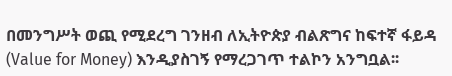በመንግሥት ወጪ የሚደረግ ገንዘብ ለኢትዮጵያ ብልጽግና ከፍተኛ ፋይዳ (Value for Money) እንዲያስገኝ የማረጋገጥ ተልኮን አንግቧል፡፡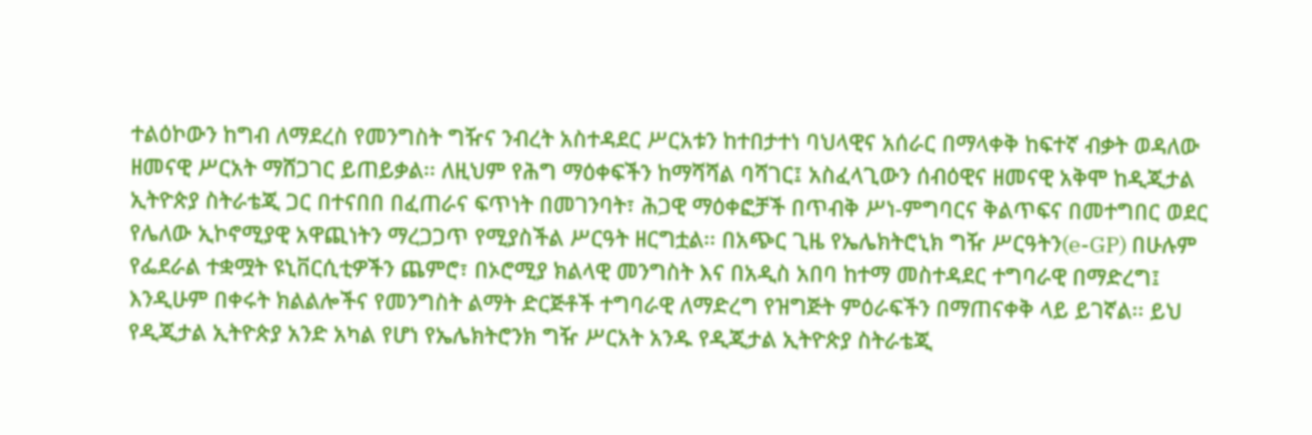ተልዕኮውን ከግብ ለማደረስ የመንግስት ግዥና ንብረት አስተዳደር ሥርአቱን ከተበታተነ ባህላዊና አሰራር በማላቀቅ ከፍተኛ ብቃት ወዳለው ዘመናዊ ሥርአት ማሸጋገር ይጠይቃል፡፡ ለዚህም የሕግ ማዕቀፍችን ከማሻሻል ባሻገር፤ አስፈላጊውን ሰብዕዊና ዘመናዊ አቅሞ ከዲጂታል ኢትዮጵያ ስትራቴጂ ጋር በተናበበ በፈጠራና ፍጥነት በመገንባት፣ ሕጋዊ ማዕቀፎቻች በጥብቅ ሥነ-ምግባርና ቅልጥፍና በመተግበር ወደር የሌለው ኢኮኖሚያዊ አዋጪነትን ማረጋጋጥ የሚያስችል ሥርዓት ዘርግቷል፡፡ በአጭር ጊዜ የኤሌክትሮኒክ ግዥ ሥርዓትን(e-GP) በሁሉም የፌደራል ተቋሟት ዩኒቨርሲቲዎችን ጨምሮ፣ በኦሮሚያ ክልላዊ መንግስት እና በአዲስ አበባ ከተማ መስተዳደር ተግባራዊ በማድረግ፤ እንዲሁም በቀሩት ክልልሎችና የመንግስት ልማት ድርጅቶች ተግባራዊ ለማድረግ የዝግጅት ምዕራፍችን በማጠናቀቅ ላይ ይገኛል፡፡ ይህ የዲጂታል ኢትዮጵያ አንድ አካል የሆነ የኤሌክትሮንክ ግዥ ሥርአት አንዱ የዲጂታል ኢትዮጵያ ስትራቴጂ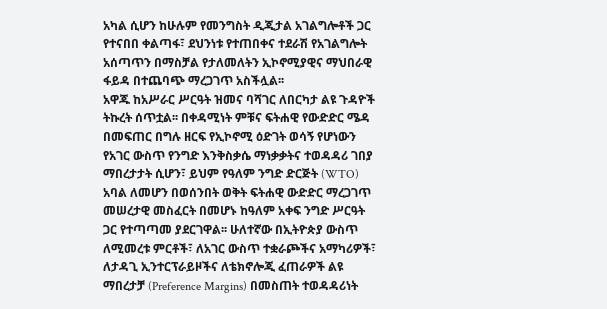አካል ሲሆን ከሁሉም የመንግስት ዲጂታል አገልግሎቶች ጋር የተናበበ ቀልጣፋ፣ ደህንነቱ የተጠበቀና ተደራሽ የአገልግሎት አሰጣጥን በማስቻል የታለመለትን ኢኮኖሚያዊና ማህበራዊ ፋይዳ በተጨባጭ ማረጋገጥ አስችሏል፡፡
አዋጁ ከአሥራር ሥርዓት ዝመና ባሻገር ለበርካታ ልዩ ጉዳዮች ትኩረት ሰጥቷል፡፡ በቀዳሚነት ምቹና ፍትሐዊ የውድድር ሜዳ በመፍጠር በግሉ ዘርፍ የኢኮኖሚ ዕድገት ወሳኝ የሆነውን የአገር ውስጥ የንግድ እንቅስቃሴ ማነቃቃትና ተወዳዳሪ ገበያ ማበረታታት ሲሆን፣ ይህም የዓለም ንግድ ድርጅት (WTO) አባል ለመሆን በወሰንበት ወቅት ፍትሐዊ ውድድር ማረጋገጥ መሠረታዊ መስፈርት በመሆኑ ከዓለም አቀፍ ንግድ ሥርዓት ጋር የተጣጣመ ያደርገዋል፡፡ ሁለተኛው በኢትዮጵያ ውስጥ ለሚመረቱ ምርቶች፣ ለአገር ውስጥ ተቋራጮችና አማካሪዎች፣ ለታዳጊ ኢንተርፕራይዞችና ለቴክኖሎጂ ፈጠራዎች ልዩ ማበረታቻ (Preference Margins) በመስጠት ተወዳዳሪነት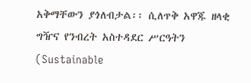አቅማቸውን ያጎለብታል፡፡ ሲለጥቅ አዋጁ ዘላቂ ግዥና የንብረት አስተዳደር ሥርዓትን (Sustainable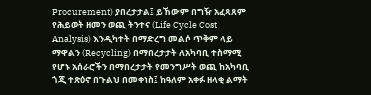Procurement) ያበረታታል፤ ይኸውም በግዥ አፈጻጸም የሕይወት ዘመን ወጪ ትንተና (Life Cycle Cost Analysis) እንዲካተት በማድረግ መልሶ ጥቅም ላይ ማዋልን (Recycling) በማበረታታት ለአካባቢ ተስማሚ የሆኑ አሰራሮችን በማበረታታት የመንግሥት ወጪ ከአካባቢ ጎጂ ተጽዕኖ በጉልህ በመቀነስ፤ ከዓለም አቀፉ ዘላቂ ልማት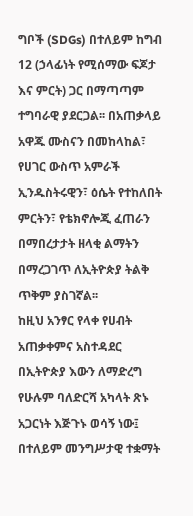ግቦች (SDGs) በተለይም ከግብ 12 (ኃላፊነት የሚሰማው ፍጆታ እና ምርት) ጋር በማጣጣም ተግባራዊ ያደርጋል፡፡ በአጠቃላይ አዋጁ ሙስናን በመከላከል፣ የሀገር ውስጥ አምራች ኢንዱስትሩዊን፣ ዕሴት የተከለበት ምርትን፣ የቴክኖሎጂ ፈጠራን በማበረታታት ዘላቂ ልማትን በማረጋገጥ ለኢትዮጵያ ትልቅ ጥቅም ያስገኛል፡፡
ከዚህ አንፃር የላቀ የሀብት አጠቃቀምና አስተዳደር በኢትዮጵያ እውን ለማድረግ የሁሉም ባለድርሻ አካላት ጽኑ አጋርነት እጅጉኑ ወሳኝ ነው፤ በተለይም መንግሥታዊ ተቋማት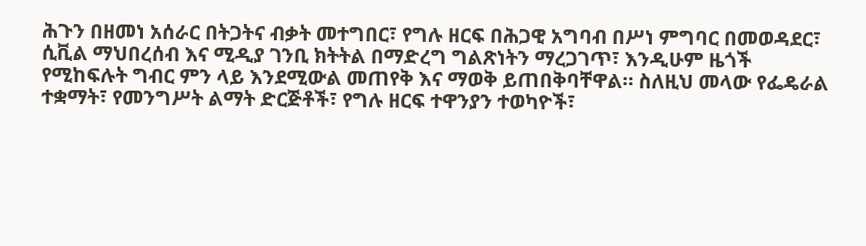ሕጉን በዘመነ አሰራር በትጋትና ብቃት መተግበር፣ የግሉ ዘርፍ በሕጋዊ አግባብ በሥነ ምግባር በመወዳደር፣ ሲቪል ማህበረሰብ እና ሚዲያ ገንቢ ክትትል በማድረግ ግልጽነትን ማረጋገጥ፣ እንዲሁም ዜጎች የሚከፍሉት ግብር ምን ላይ እንደሚውል መጠየቅ እና ማወቅ ይጠበቅባቸዋል። ስለዚህ መላው የፌዴራል ተቋማት፣ የመንግሥት ልማት ድርጅቶች፣ የግሉ ዘርፍ ተዋንያን ተወካዮች፣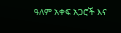ዓለም አቀፍ አጋሮች እና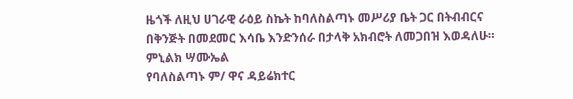ዜጎች ለዚህ ሀገራዊ ራዕይ ስኬት ከባለስልጣኑ መሥሪያ ቤት ጋር በትብብርና በቅንጅት በመደመር እሳቤ እንድንሰራ በታላቅ አክብሮት ለመጋበዝ እወዳለሁ።
ምኒልክ ሣሙኤል
የባለስልጣኑ ም/ ዋና ዳይሬክተር